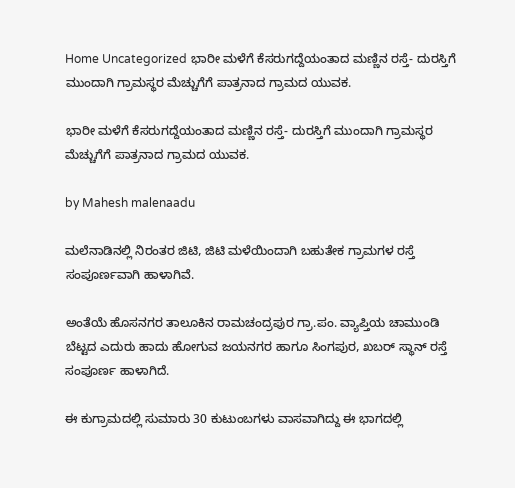Home Uncategorized ಭಾರೀ ಮಳೆಗೆ ಕೆಸರುಗದ್ದೆಯಂತಾದ ಮಣ್ಣಿನ ರಸ್ತೆ- ದುರಸ್ತಿಗೆ ಮುಂದಾಗಿ ಗ್ರಾಮಸ್ಥರ ಮೆಚ್ಚುಗೆಗೆ ಪಾತ್ರನಾದ ಗ್ರಾಮದ ಯುವಕ.

ಭಾರೀ ಮಳೆಗೆ ಕೆಸರುಗದ್ದೆಯಂತಾದ ಮಣ್ಣಿನ ರಸ್ತೆ- ದುರಸ್ತಿಗೆ ಮುಂದಾಗಿ ಗ್ರಾಮಸ್ಥರ ಮೆಚ್ಚುಗೆಗೆ ಪಾತ್ರನಾದ ಗ್ರಾಮದ ಯುವಕ.

by Mahesh malenaadu

ಮಲೆನಾಡಿನಲ್ಲಿ ನಿರಂತರ ಜಿಟಿ, ಜಿಟಿ ಮಳೆಯಿಂದಾಗಿ ಬಹುತೇಕ ಗ್ರಾಮಗಳ ರಸ್ತೆ ಸಂಪೂರ್ಣವಾಗಿ ಹಾಳಾಗಿವೆ.

ಅಂತೆಯೆ ಹೊಸನಗರ ತಾಲೂಕಿನ ರಾಮಚಂದ್ರಪುರ ಗ್ರಾ.ಪಂ. ವ್ಯಾಪ್ತಿಯ ಚಾಮುಂಡಿ ಬೆಟ್ಟದ ಎದುರು ಹಾದು ಹೋಗುವ ಜಯನಗರ ಹಾಗೂ ಸಿಂಗಪುರ, ಖಬರ್ ಸ್ಥಾನ್ ರಸ್ತೆ ಸಂಪೂರ್ಣ ಹಾಳಾಗಿದೆ.

ಈ ಕುಗ್ರಾಮದಲ್ಲಿ ಸುಮಾರು 30 ಕುಟುಂಬಗಳು ವಾಸವಾಗಿದ್ದು ಈ ಭಾಗದಲ್ಲಿ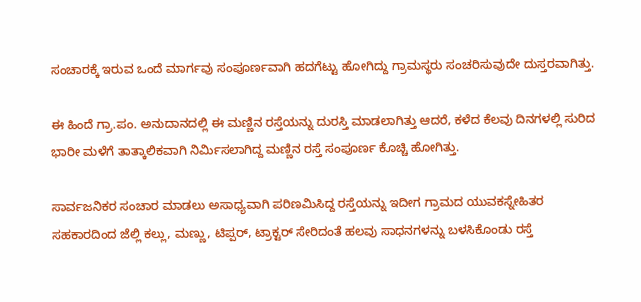ಸಂಚಾರಕ್ಕೆ ಇರುವ ಒಂದೆ ಮಾರ್ಗವು ಸಂಪೂರ್ಣವಾಗಿ ಹದಗೆಟ್ಟು ಹೋಗಿದ್ದು ಗ್ರಾಮಸ್ಥರು ಸಂಚರಿಸುವುದೇ ದುಸ್ತರವಾಗಿತ್ತು.

ಈ ಹಿಂದೆ ಗ್ರಾ.ಪಂ. ಅನುದಾನದಲ್ಲಿ ಈ ಮಣ್ಣಿನ ರಸ್ತೆಯನ್ನು ದುರಸ್ತಿ ಮಾಡಲಾಗಿತ್ತು ಆದರೆ, ಕಳೆದ ಕೆಲವು ದಿನಗಳಲ್ಲಿ ಸುರಿದ ಭಾರೀ ಮಳೆಗೆ ತಾತ್ಕಾಲಿಕವಾಗಿ ನಿರ್ಮಿಸಲಾಗಿದ್ದ ಮಣ್ಣಿನ ರಸ್ತೆ ಸಂಪೂರ್ಣ ಕೊಚ್ಚಿ ಹೋಗಿತ್ತು.

ಸಾರ್ವಜನಿಕರ ಸಂಚಾರ ಮಾಡಲು ಅಸಾಧ್ಯವಾಗಿ ಪರಿಣಮಿಸಿದ್ದ ರಸ್ತೆಯನ್ನು ಇದೀಗ ಗ್ರಾಮದ ಯುವಕಸ್ನೇಹಿತರ ಸಹಕಾರದಿಂದ ಜೆಲ್ಲಿ ಕಲ್ಲು, ಮಣ್ಣು, ಟಿಪ್ಪರ್, ಟ್ರಾಕ್ಟರ್ ಸೇರಿದಂತೆ ಹಲವು ಸಾಧನಗಳನ್ನು ಬಳಸಿಕೊಂಡು ರಸ್ತೆ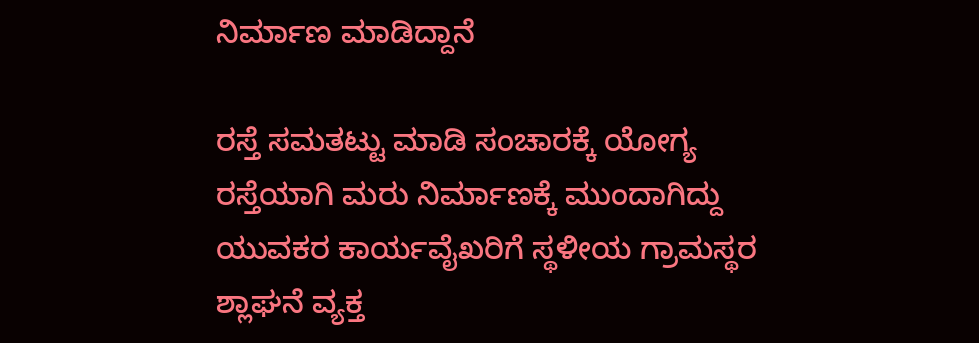ನಿರ್ಮಾಣ ಮಾಡಿದ್ದಾನೆ

ರಸ್ತೆ ಸಮತಟ್ಟು ಮಾಡಿ ಸಂಚಾರಕ್ಕೆ ಯೋಗ್ಯ ರಸ್ತೆಯಾಗಿ ಮರು ನಿರ್ಮಾಣಕ್ಕೆ ಮುಂದಾಗಿದ್ದು ಯುವಕರ ಕಾರ್ಯವೈಖರಿಗೆ ಸ್ಥಳೀಯ ಗ್ರಾಮಸ್ಥರ ಶ್ಲಾಘನೆ ವ್ಯಕ್ತ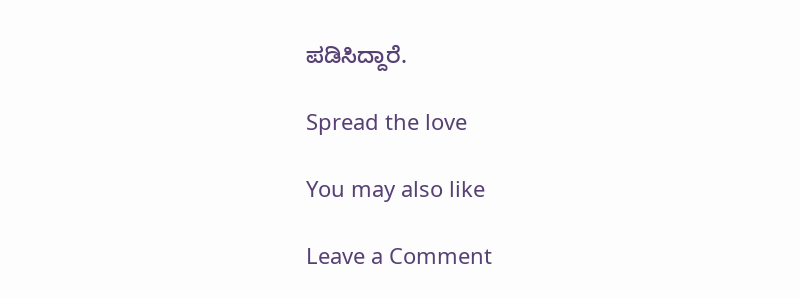ಪಡಿಸಿದ್ದಾರೆ.

Spread the love

You may also like

Leave a Comment